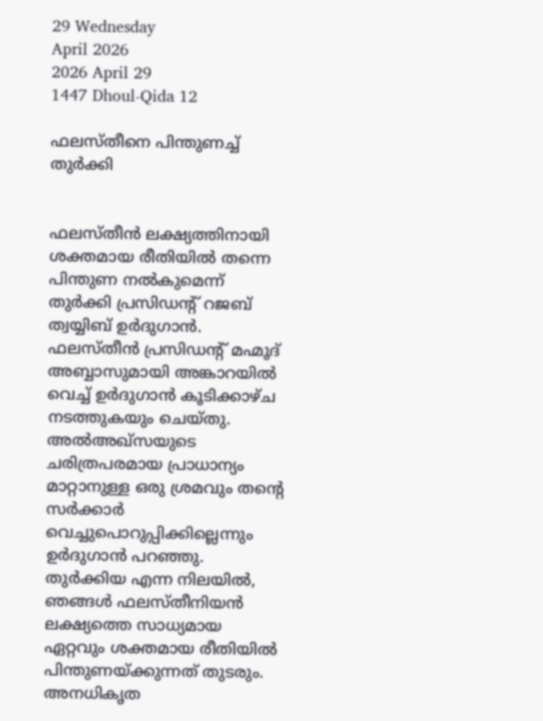29 Wednesday
April 2026
2026 April 29
1447 Dhoul-Qida 12

ഫലസ്തീനെ പിന്തുണച്ച് തുര്‍ക്കി


ഫലസ്തീന്‍ ലക്ഷ്യത്തിനായി ശക്തമായ രീതിയില്‍ തന്നെ പിന്തുണ നല്‍കുമെന്ന് തുര്‍ക്കി പ്രസിഡന്റ് റജബ് ത്വയ്യിബ് ഉര്‍ദുഗാന്‍. ഫലസ്തീന്‍ പ്രസിഡന്റ് മഹ്മൂദ് അബ്ബാസുമായി അങ്കാറയില്‍ വെച്ച് ഉര്‍ദുഗാന്‍ കൂടിക്കാഴ്ച നടത്തുകയും ചെയ്തു. അല്‍അഖ്‌സയുടെ ചരിത്രപരമായ പ്രാധാന്യം മാറ്റാനുള്ള ഒരു ശ്രമവും തന്റെ സര്‍ക്കാര്‍ വെച്ചുപൊറുപ്പിക്കില്ലെന്നും ഉര്‍ദുഗാന്‍ പറഞ്ഞു. തുര്‍ക്കിയ എന്ന നിലയില്‍, ഞങ്ങള്‍ ഫലസ്തീനിയന്‍ ലക്ഷ്യത്തെ സാധ്യമായ ഏറ്റവും ശക്തമായ രീതിയില്‍ പിന്തുണയ്ക്കുന്നത് തുടരും. അനധികൃത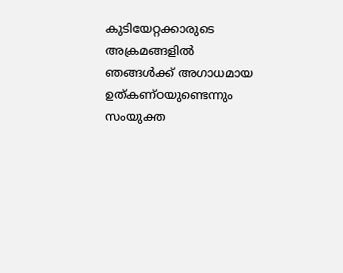കുടിയേറ്റക്കാരുടെ അക്രമങ്ങളില്‍ ഞങ്ങള്‍ക്ക് അഗാധമായ ഉത്കണ്ഠയുണ്ടെന്നും സംയുക്ത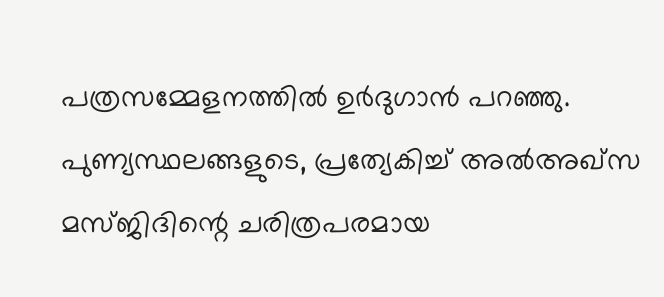പത്രസമ്മേളനത്തില്‍ ഉര്‍ദുഗാന്‍ പറഞ്ഞു. പുണ്യസ്ഥലങ്ങളുടെ, പ്രത്യേകിച്ച് അല്‍അഖ്‌സ മസ്ജിദിന്റെ ചരിത്രപരമായ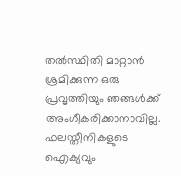തല്‍സ്ഥിതി മാറ്റാന്‍ ശ്രമിക്കുന്ന ഒരു പ്രവൃത്തിയും ഞങ്ങള്‍ക്ക് അംഗീകരിക്കാനാവില്ല. ഫലസ്തീനികളുടെ ഐക്യവും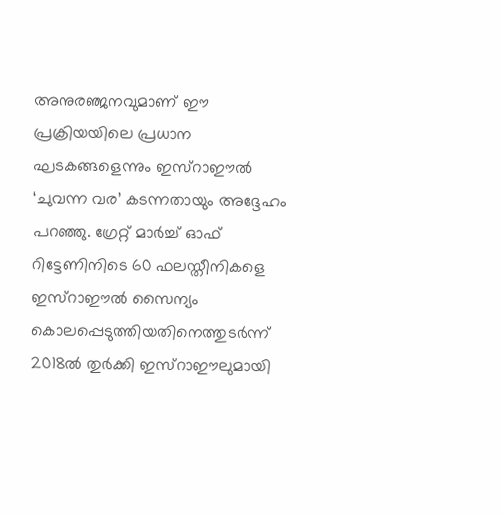അനുരഞ്ജനവുമാണ് ഈ പ്രക്രിയയിലെ പ്രധാന ഘടകങ്ങളെന്നും ഇസ്‌റാഈല്‍ ‘ചുവന്ന വര’ കടന്നതായും അദ്ദേഹം പറഞ്ഞു. ഗ്രേറ്റ് മാര്‍ച്ച് ഓഫ് റിട്ടേണിനിടെ 60 ഫലസ്തീനികളെ ഇസ്‌റാഈല്‍ സൈന്യം കൊലപ്പെടുത്തിയതിനെത്തുടര്‍ന്ന് 2018ല്‍ തുര്‍ക്കി ഇസ്‌റാഈലുമായി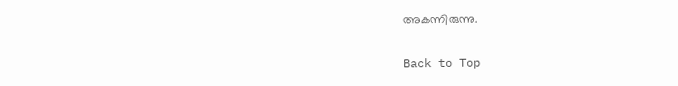അകന്നിരുന്നു.

Back to Top